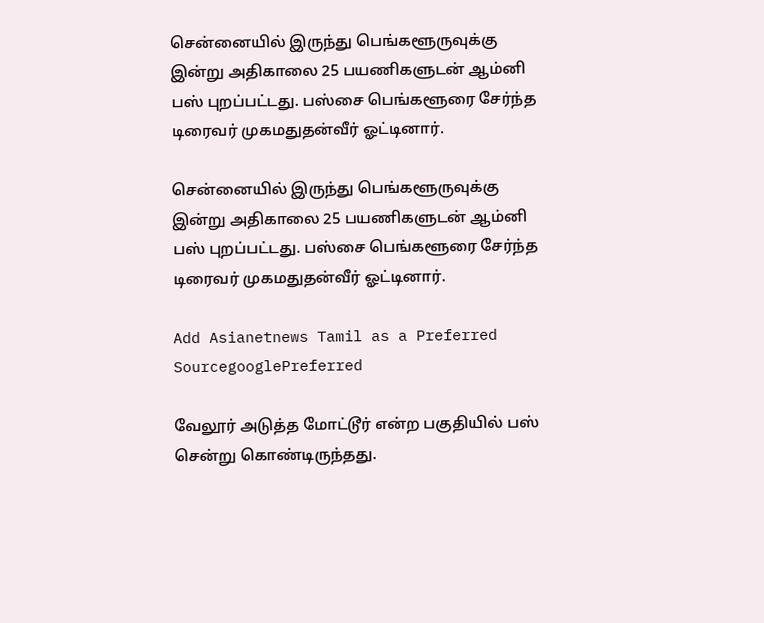சென்னையில் இருந்து பெங்களூருவுக்கு இன்று அதிகாலை 25 பயணிகளுடன் ஆம்னி பஸ் புறப்பட்டது. பஸ்சை பெங்களூரை சேர்ந்த டிரைவர் முகமதுதன்வீர் ஓட்டினார்.

சென்னையில் இருந்து பெங்களூருவுக்கு இன்று அதிகாலை 25 பயணிகளுடன் ஆம்னி பஸ் புறப்பட்டது. பஸ்சை பெங்களூரை சேர்ந்த டிரைவர் முகமதுதன்வீர் ஓட்டினார்.

Add Asianetnews Tamil as a Preferred SourcegooglePreferred

வேலூர் அடுத்த மோட்டூர் என்ற பகுதியில் பஸ் சென்று கொண்டிருந்தது.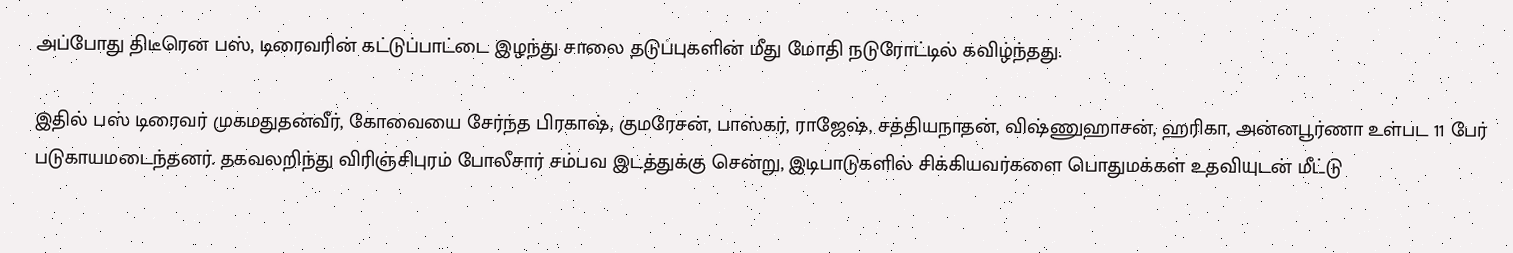அப்போது திடீரென பஸ், டிரைவரின் கட்டுப்பாட்டை இழந்து சாலை தடுப்புகளின் மீது மோதி நடுரோட்டில் கவிழ்ந்தது.

இதில் பஸ் டிரைவர் முகமதுதன்வீர், கோவையை சேர்ந்த பிரகாஷ், குமரேசன், பாஸ்கர், ராஜேஷ், சத்தியநாதன், விஷ்ணுஹாசன், ஹரிகா, அன்னபூர்ணா உள்பட 11 பேர் படுகாயமடைந்தனர். தகவலறிந்து விரிஞ்சிபுரம் போலீசார் சம்பவ இடத்துக்கு சென்று, இடிபாடுகளில் சிக்கியவர்களை பொதுமக்கள் உதவியுடன் மீட்டு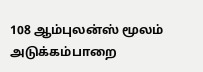108 ஆம்புலன்ஸ் மூலம் அடுக்கம்பாறை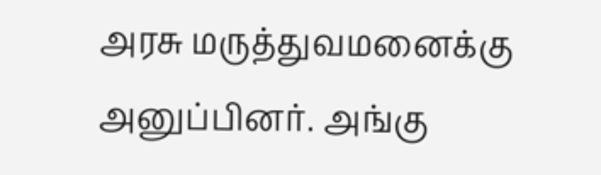அரசு மருத்துவமனைக்கு அனுப்பினர். அங்கு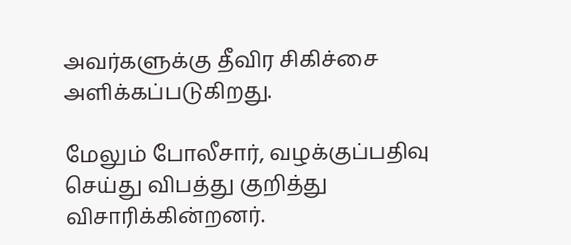அவர்களுக்கு தீவிர சிகிச்சை அளிக்கப்படுகிறது.

மேலும் போலீசார், வழக்குப்பதிவு செய்து விபத்து குறித்து விசாரிக்கின்றனர்.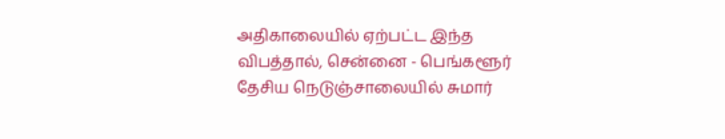அதிகாலையில் ஏற்பட்ட இந்த விபத்தால், சென்னை - பெங்களூர் தேசிய நெடுஞ்சாலையில் சுமார்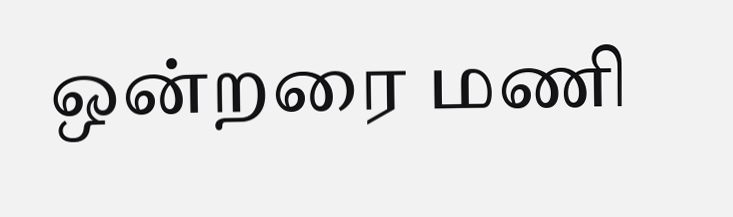ஒன்றரை மணி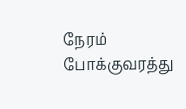நேரம் போக்குவரத்து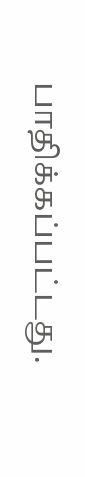பாதிக்கப்பட்டது.